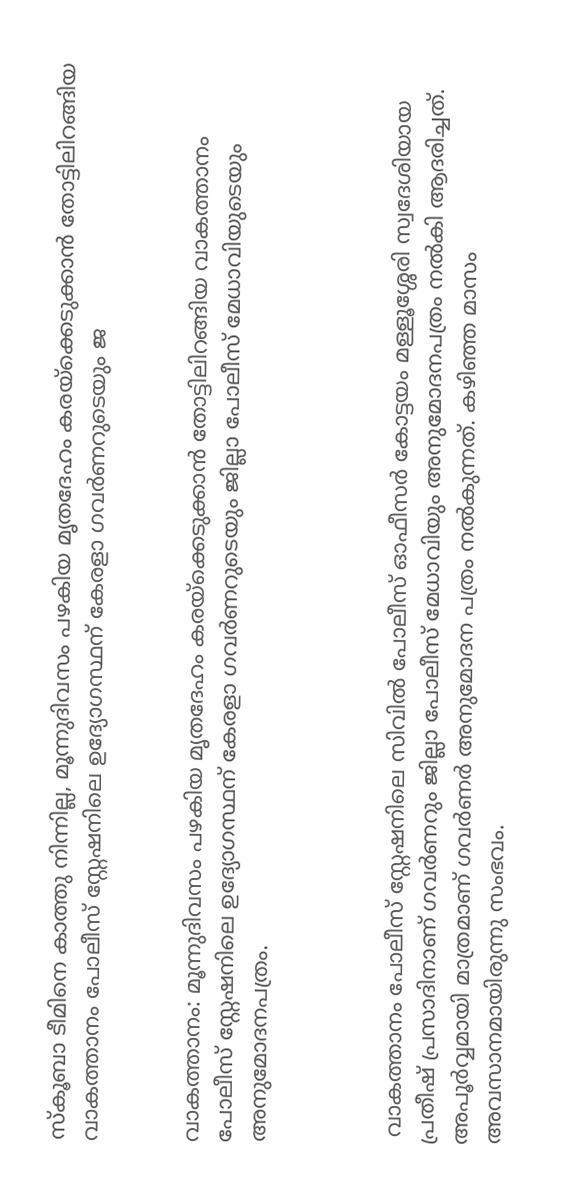സ്‌കൂബാ ടീമിനെ കാത്തു നിന്നില്ല, മൂന്നുദിവസം പഴകിയ മൃതദേഹം കരയ്ക്കെടുക്കാൻ തോട്ടിലിറങ്ങിയ വാകത്താനം പോലീസ് സ്റ്റേഷനിലെ ഉദ്യോഗസ്ഥന് കേരളാ ഗവർണറുടെയും ജ


വാകത്താനം: മൂന്നുദിവസം പഴകിയ മൃതദേഹം കരയ്ക്കെടുക്കാൻ തോട്ടിലിറങ്ങിയ വാകത്താനം പോലീസ് സ്റ്റേഷനിലെ ഉദ്യോഗസ്ഥന് കേരളാ ഗവർണറുടെയും ജില്ലാ പോലീസ് മേധാവിയുടെയും അനുമോദനപത്രം.



 വാകത്താനം പോലീസ് സ്റ്റേഷനിലെ സിവിൽ പോലീസ് ഓഫീസർ കോട്ടയം മള്ളൂശ്ശേരി സ്വദേശിയായ പ്രതീഷ് പ്രസാദിനാണ് ഗവർണറും ജില്ലാ പോലീസ് മേധാവിയും അനുമോദനപത്രം നൽകി ആദരിച്ചത്. അപൂർവ്വമായി മാത്രമാണ് ഗവർണർ അനുമോദന പത്രം നൽകുന്നത്. കഴിഞ്ഞ മാസം അവസാനമായിരുന്നു സംഭവം.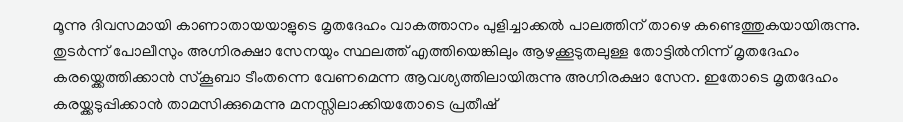മൂന്നു ദിവസമായി കാണാതായയാളുടെ മൃതദേഹം വാകത്താനം പുളിച്ചാക്കൽ പാലത്തിന് താഴെ കണ്ടെത്തുകയായിരുന്നു. തുടർന്ന് പോലീസും അഗ്നിരക്ഷാ സേനയും സ്ഥലത്ത് എത്തിയെങ്കിലും ആഴക്കൂടുതലുള്ള തോട്ടിൽനിന്ന് മൃതദേഹം കരയ്ക്കെത്തിക്കാൻ സ്കൂബാ ടീംതന്നെ വേണമെന്ന ആവശ്യത്തിലായിരുന്നു അഗ്നിരക്ഷാ സേന. ഇതോടെ മൃതദേഹം കരയ്ക്കടുപ്പിക്കാൻ താമസിക്കുമെന്നു മനസ്സിലാക്കിയതോടെ പ്രതീഷ്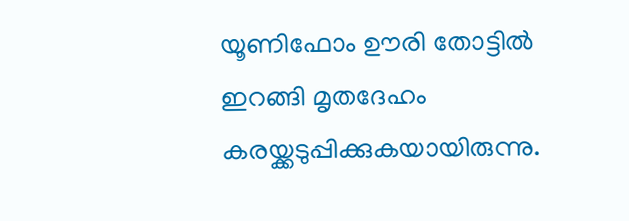യൂണിഫോം ഊരി തോട്ടിൽ ഇറങ്ങി മൃതദേഹം കരയ്ക്കടുപ്പിക്കുകയായിരുന്നു.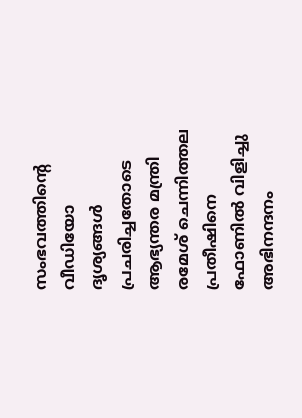സംഭവത്തിന്റെ വീഡിയോ ദൃശ്യങ്ങൾ പ്രചരിച്ചതോടെ ആഭ്യന്തര മന്ത്രി രമേശ് ചെന്നിത്തല പ്രതീഷിനെ ഫോണിൽ വിളിച്ചു അഭിനന്ദനം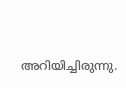അറിയിച്ചിരുന്നു.